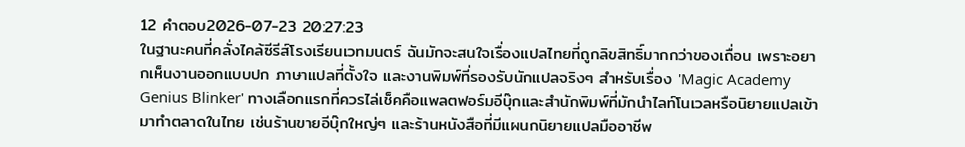12 คำตอบ2026-07-23 20:27:23
ในฐานะคนที่คลั่งไคล้ซีรีส์โรงเรียนเวทมนตร์ ฉันมักจะสนใจเรื่องแปลไทยที่ถูกลิขสิทธิ์มากกว่าของเถื่อน เพราะอยากเห็นงานออกแบบปก ภาษาแปลที่ตั้งใจ และงานพิมพ์ที่รองรับนักแปลจริงๆ สำหรับเรื่อง 'Magic Academy Genius Blinker' ทางเลือกแรกที่ควรไล่เช็คคือแพลตฟอร์มอีบุ๊กและสำนักพิมพ์ที่มักนำไลท์โนเวลหรือนิยายแปลเข้ามาทำตลาดในไทย เช่นร้านขายอีบุ๊กใหญ่ๆ และร้านหนังสือที่มีแผนกนิยายแปลมืออาชีพ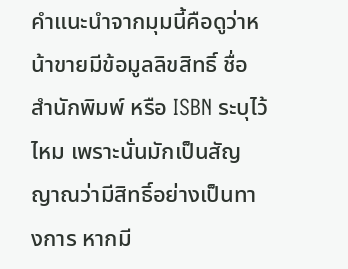คำแนะนำจากมุมนี้คือดูว่าหน้าขายมีข้อมูลลิขสิทธิ์ ชื่อสำนักพิมพ์ หรือ ISBN ระบุไว้ไหม เพราะนั่นมักเป็นสัญญาณว่ามีสิทธิ์อย่างเป็นทางการ หากมี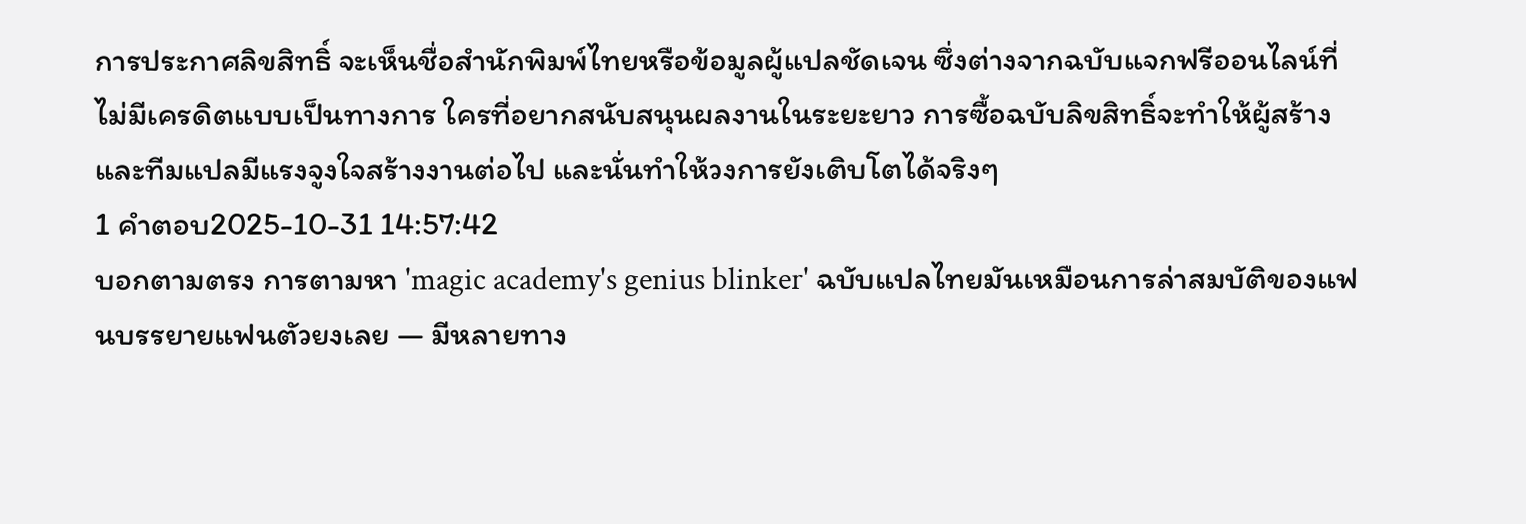การประกาศลิขสิทธิ์ จะเห็นชื่อสำนักพิมพ์ไทยหรือข้อมูลผู้แปลชัดเจน ซึ่งต่างจากฉบับแจกฟรีออนไลน์ที่ไม่มีเครดิตแบบเป็นทางการ ใครที่อยากสนับสนุนผลงานในระยะยาว การซื้อฉบับลิขสิทธิ์จะทำให้ผู้สร้างและทีมแปลมีแรงจูงใจสร้างงานต่อไป และนั่นทำให้วงการยังเติบโตได้จริงๆ
1 คำตอบ2025-10-31 14:57:42
บอกตามตรง การตามหา 'magic academy's genius blinker' ฉบับแปลไทยมันเหมือนการล่าสมบัติของแฟนบรรยายแฟนตัวยงเลย — มีหลายทาง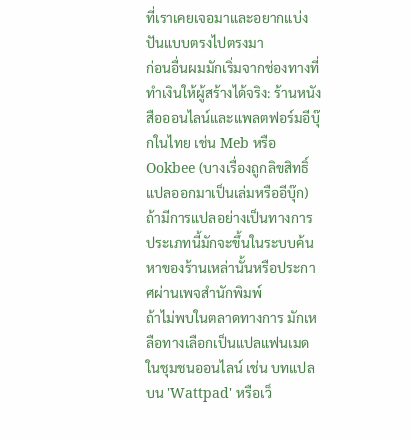ที่เราเคยเจอมาและอยากแบ่งปันแบบตรงไปตรงมา
ก่อนอื่นผมมักเริ่มจากช่องทางที่ทำเงินให้ผู้สร้างได้จริง: ร้านหนังสือออนไลน์และแพลตฟอร์มอีบุ๊กในไทย เช่น Meb หรือ Ookbee (บางเรื่องถูกลิขสิทธิ์แปลออกมาเป็นเล่มหรืออีบุ๊ก) ถ้ามีการแปลอย่างเป็นทางการ ประเภทนี้มักจะขึ้นในระบบค้นหาของร้านเหล่านั้นหรือประกาศผ่านเพจสำนักพิมพ์
ถ้าไม่พบในตลาดทางการ มักเหลือทางเลือกเป็นแปลแฟนเมดในชุมชนออนไลน์ เช่น บทแปลบน 'Wattpad' หรือเว็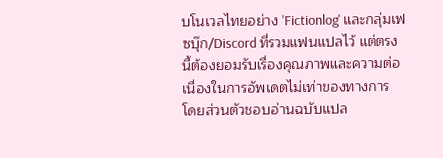บโนเวลไทยอย่าง 'Fictionlog' และกลุ่มเฟซบุ๊ก/Discord ที่รวมแฟนแปลไว้ แต่ตรงนี้ต้องยอมรับเรื่องคุณภาพและความต่อเนื่องในการอัพเดตไม่เท่าของทางการ โดยส่วนตัวชอบอ่านฉบับแปล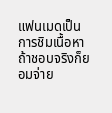แฟนเมดเป็นการชิมเนื้อหา ถ้าชอบจริงก็ยอมจ่าย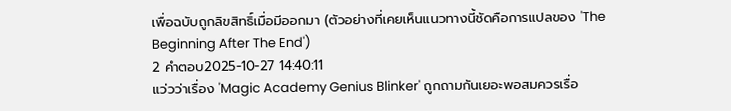เพื่อฉบับถูกลิขสิทธิ์เมื่อมีออกมา (ตัวอย่างที่เคยเห็นแนวทางนี้ชัดคือการแปลของ 'The Beginning After The End')
2 คำตอบ2025-10-27 14:40:11
แว่วว่าเรื่อง 'Magic Academy Genius Blinker' ถูกถามกันเยอะพอสมควรเรื่อ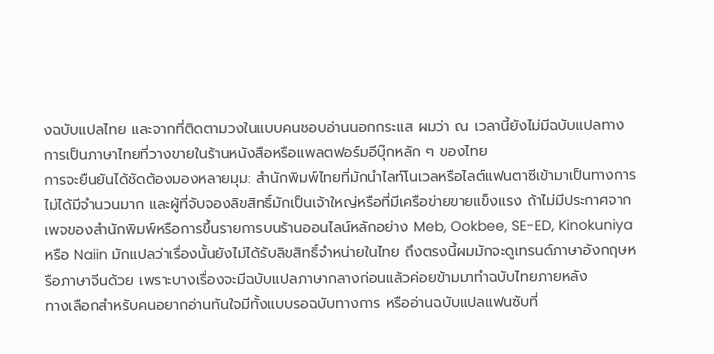งฉบับแปลไทย และจากที่ติดตามวงในแบบคนชอบอ่านนอกกระแส ผมว่า ณ เวลานี้ยังไม่มีฉบับแปลทางการเป็นภาษาไทยที่วางขายในร้านหนังสือหรือแพลตฟอร์มอีบุ๊กหลัก ๆ ของไทย
การจะยืนยันได้ชัดต้องมองหลายมุม: สำนักพิมพ์ไทยที่มักนำไลท์โนเวลหรือไลต์แฟนตาซีเข้ามาเป็นทางการไม่ได้มีจำนวนมาก และผู้ที่จับจองลิขสิทธิ์มักเป็นเจ้าใหญ่หรือที่มีเครือข่ายขายแข็งแรง ถ้าไม่มีประกาศจากเพจของสำนักพิมพ์หรือการขึ้นรายการบนร้านออนไลน์หลักอย่าง Meb, Ookbee, SE-ED, Kinokuniya หรือ Naiin มักแปลว่าเรื่องนั้นยังไม่ได้รับลิขสิทธิ์จำหน่ายในไทย ถึงตรงนี้ผมมักจะดูเทรนด์ภาษาอังกฤษหรือภาษาจีนด้วย เพราะบางเรื่องจะมีฉบับแปลภาษากลางก่อนแล้วค่อยข้ามมาทำฉบับไทยภายหลัง
ทางเลือกสำหรับคนอยากอ่านทันใจมีทั้งแบบรอฉบับทางการ หรืออ่านฉบับแปลแฟนซับที่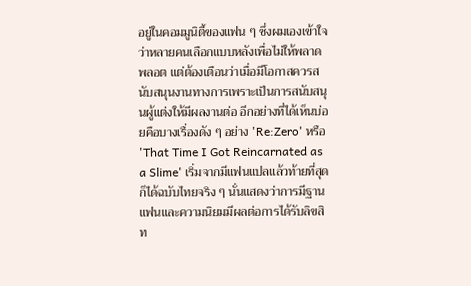อยู่ในคอมมูนิตี้ของแฟน ๆ ซึ่งผมเองเข้าใจว่าหลายคนเลือกแบบหลังเพื่อไม่ให้พลาดพลอต แต่ต้องเตือนว่าเมื่อมีโอกาสควรสนับสนุนงานทางการเพราะเป็นการสนับสนุนผู้แต่งให้มีผลงานต่อ อีกอย่างที่ได้เห็นบ่อยคือบางเรื่องดัง ๆ อย่าง 'Re:Zero' หรือ 'That Time I Got Reincarnated as a Slime' เริ่มจากมีแฟนแปลแล้วท้ายที่สุดก็ได้ฉบับไทยจริง ๆ นั่นแสดงว่าการมีฐานแฟนและความนิยมมีผลต่อการได้รับลิขสิท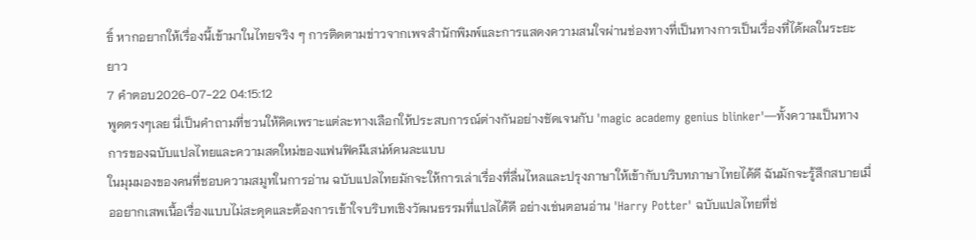ธิ์ หากอยากให้เรื่องนี้เข้ามาในไทยจริง ๆ การติดตามข่าวจากเพจสำนักพิมพ์และการแสดงความสนใจผ่านช่องทางที่เป็นทางการเป็นเรื่องที่ได้ผลในระยะยาว
7 คำตอบ2026-07-22 04:15:12
พูดตรงๆเลย นี่เป็นคำถามที่ชวนให้คิดเพราะแต่ละทางเลือกให้ประสบการณ์ต่างกันอย่างชัดเจนกับ 'magic academy genius blinker'—ทั้งความเป็นทางการของฉบับแปลไทยและความสดใหม่ของแฟนฟิคมีเสน่ห์คนละแบบ
ในมุมมองของคนที่ชอบความสมูทในการอ่าน ฉบับแปลไทยมักจะให้การเล่าเรื่องที่ลื่นไหลและปรุงภาษาให้เข้ากับบริบทภาษาไทยได้ดี ฉันมักจะรู้สึกสบายเมื่ออยากเสพเนื้อเรื่องแบบไม่สะดุดและต้องการเข้าใจบริบทเชิงวัฒนธรรมที่แปลได้ดี อย่างเช่นตอนอ่าน 'Harry Potter' ฉบับแปลไทยที่ช่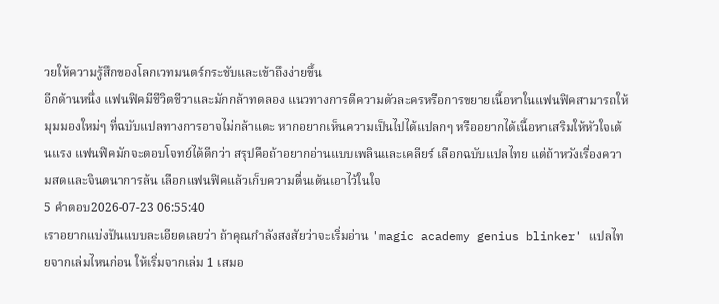วยให้ความรู้สึกของโลกเวทมนตร์กระชับและเข้าถึงง่ายขึ้น
อีกด้านหนึ่ง แฟนฟิคมีชีวิตชีวาและมักกล้าทดลอง แนวทางการตีความตัวละครหรือการขยายเนื้อหาในแฟนฟิคสามารถให้มุมมองใหม่ๆ ที่ฉบับแปลทางการอาจไม่กล้าแตะ หากอยากเห็นความเป็นไปได้แปลกๆ หรืออยากได้เนื้อหาเสริมให้หัวใจเต้นแรง แฟนฟิคมักจะตอบโจทย์ได้ดีกว่า สรุปคือถ้าอยากอ่านแบบเพลินและเคลียร์ เลือกฉบับแปลไทย แต่ถ้าหวังเรื่องความสดและจินตนาการล้น เลือกแฟนฟิคแล้วเก็บความตื่นเต้นเอาไว้ในใจ
5 คำตอบ2026-07-23 06:55:40
เราอยากแบ่งปันแบบละเอียดเลยว่า ถ้าคุณกำลังสงสัยว่าจะเริ่มอ่าน 'magic academy genius blinker' แปลไทยจากเล่มไหนก่อน ให้เริ่มจากเล่ม 1 เสมอ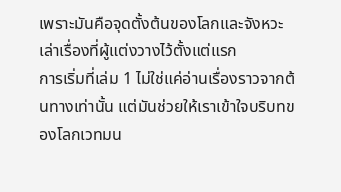เพราะมันคือจุดตั้งต้นของโลกและจังหวะเล่าเรื่องที่ผู้แต่งวางไว้ตั้งแต่แรก
การเริ่มที่เล่ม 1 ไม่ใช่แค่อ่านเรื่องราวจากต้นทางเท่านั้น แต่มันช่วยให้เราเข้าใจบริบทของโลกเวทมน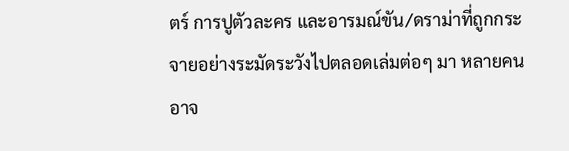ตร์ การปูตัวละคร และอารมณ์ขัน/ดราม่าที่ถูกกระจายอย่างระมัดระวังไปตลอดเล่มต่อๆ มา หลายคนอาจ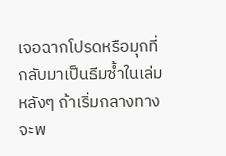เจอฉากโปรดหรือมุกที่กลับมาเป็นธีมซ้ำในเล่มหลังๆ ถ้าเริ่มกลางทางจะพ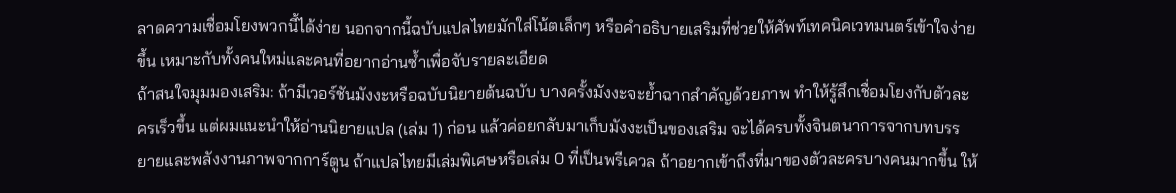ลาดความเชื่อมโยงพวกนี้ได้ง่าย นอกจากนี้ฉบับแปลไทยมักใส่โน้ตเล็กๆ หรือคำอธิบายเสริมที่ช่วยให้ศัพท์เทคนิคเวทมนตร์เข้าใจง่ายขึ้น เหมาะกับทั้งคนใหม่และคนที่อยากอ่านซ้ำเพื่อจับรายละเอียด
ถ้าสนใจมุมมองเสริม: ถ้ามีเวอร์ชันมังงะหรือฉบับนิยายต้นฉบับ บางครั้งมังงะจะย้ำฉากสำคัญด้วยภาพ ทำให้รู้สึกเชื่อมโยงกับตัวละครเร็วขึ้น แต่ผมแนะนำให้อ่านนิยายแปล (เล่ม 1) ก่อน แล้วค่อยกลับมาเก็บมังงะเป็นของเสริม จะได้ครบทั้งจินตนาการจากบทบรรยายและพลังงานภาพจากการ์ตูน ถ้าแปลไทยมีเล่มพิเศษหรือเล่ม 0 ที่เป็นพรีเควล ถ้าอยากเข้าถึงที่มาของตัวละครบางคนมากขึ้น ให้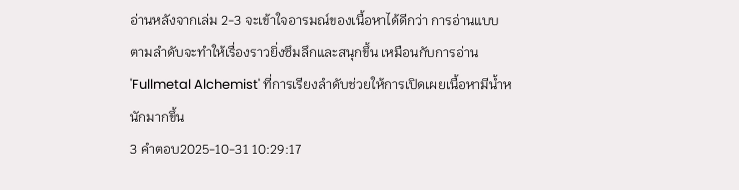อ่านหลังจากเล่ม 2-3 จะเข้าใจอารมณ์ของเนื้อหาได้ดีกว่า การอ่านแบบตามลำดับจะทำให้เรื่องราวยิ่งซึมลึกและสนุกขึ้น เหมือนกับการอ่าน 'Fullmetal Alchemist' ที่การเรียงลำดับช่วยให้การเปิดเผยเนื้อหามีน้ำหนักมากขึ้น
3 คำตอบ2025-10-31 10:29:17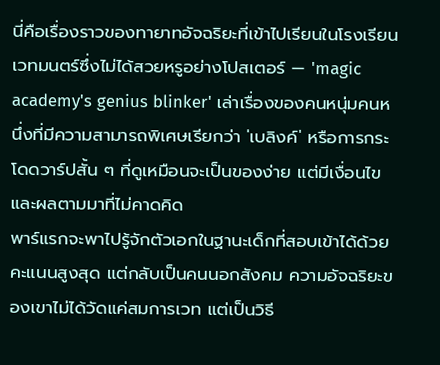นี่คือเรื่องราวของทายาทอัจฉริยะที่เข้าไปเรียนในโรงเรียนเวทมนตร์ซึ่งไม่ได้สวยหรูอย่างโปสเตอร์ — 'magic academy's genius blinker' เล่าเรื่องของคนหนุ่มคนหนึ่งที่มีความสามารถพิเศษเรียกว่า 'เบลิงค์' หรือการกระโดดวาร์ปสั้น ๆ ที่ดูเหมือนจะเป็นของง่าย แต่มีเงื่อนไขและผลตามมาที่ไม่คาดคิด
พาร์แรกจะพาไปรู้จักตัวเอกในฐานะเด็กที่สอบเข้าได้ด้วยคะแนนสูงสุด แต่กลับเป็นคนนอกสังคม ความอัจฉริยะของเขาไม่ได้วัดแค่สมการเวท แต่เป็นวิธี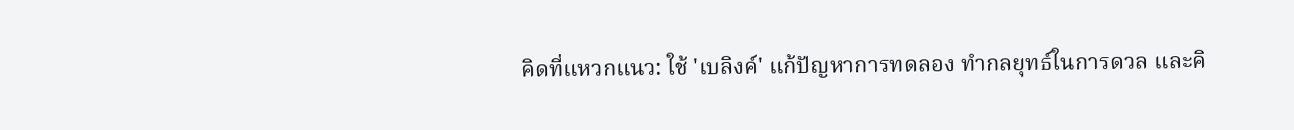คิดที่แหวกแนว: ใช้ 'เบลิงค์' แก้ปัญหาการทดลอง ทำกลยุทธ์ในการดวล และคิ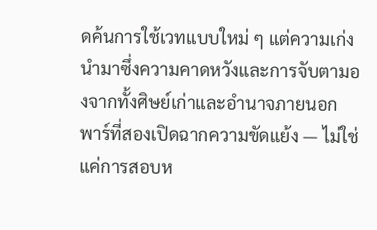ดค้นการใช้เวทแบบใหม่ ๆ แต่ความเก่งนำมาซึ่งความคาดหวังและการจับตามองจากทั้งศิษย์เก่าและอำนาจภายนอก
พาร์ที่สองเปิดฉากความขัดแย้ง — ไม่ใช่แค่การสอบห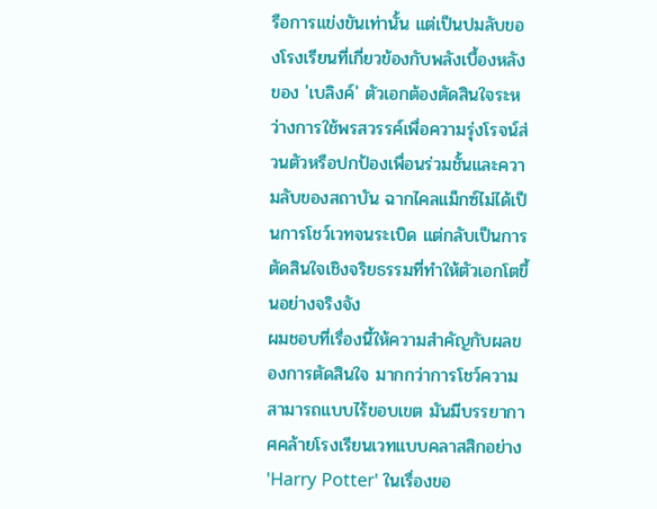รือการแข่งขันเท่านั้น แต่เป็นปมลับของโรงเรียนที่เกี่ยวข้องกับพลังเบื้องหลังของ 'เบลิงค์' ตัวเอกต้องตัดสินใจระหว่างการใช้พรสวรรค์เพื่อความรุ่งโรจน์ส่วนตัวหรือปกป้องเพื่อนร่วมชั้นและความลับของสถาบัน ฉากไคลแม็กซ์ไม่ได้เป็นการโชว์เวทจนระเบิด แต่กลับเป็นการตัดสินใจเชิงจริยธรรมที่ทำให้ตัวเอกโตขึ้นอย่างจริงจัง
ผมชอบที่เรื่องนี้ให้ความสำคัญกับผลของการตัดสินใจ มากกว่าการโชว์ความสามารถแบบไร้ขอบเขต มันมีบรรยากาศคล้ายโรงเรียนเวทแบบคลาสสิกอย่าง 'Harry Potter' ในเรื่องขอ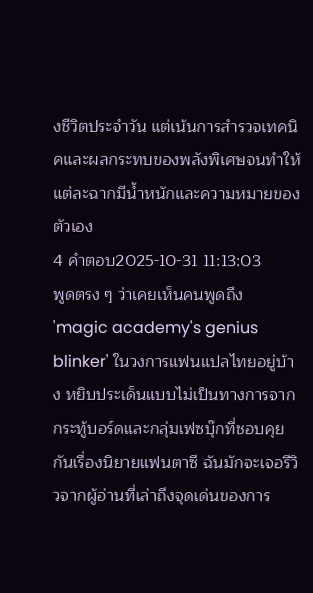งชีวิตประจำวัน แต่เน้นการสำรวจเทคนิคและผลกระทบของพลังพิเศษจนทำให้แต่ละฉากมีน้ำหนักและความหมายของตัวเอง
4 คำตอบ2025-10-31 11:13:03
พูดตรง ๆ ว่าเคยเห็นคนพูดถึง 'magic academy's genius blinker' ในวงการแฟนแปลไทยอยู่บ้าง หยิบประเด็นแบบไม่เป็นทางการจากกระทู้บอร์ดและกลุ่มเฟซบุ๊กที่ชอบคุยกันเรื่องนิยายแฟนตาซี ฉันมักจะเจอรีวิวจากผู้อ่านที่เล่าถึงจุดเด่นของการ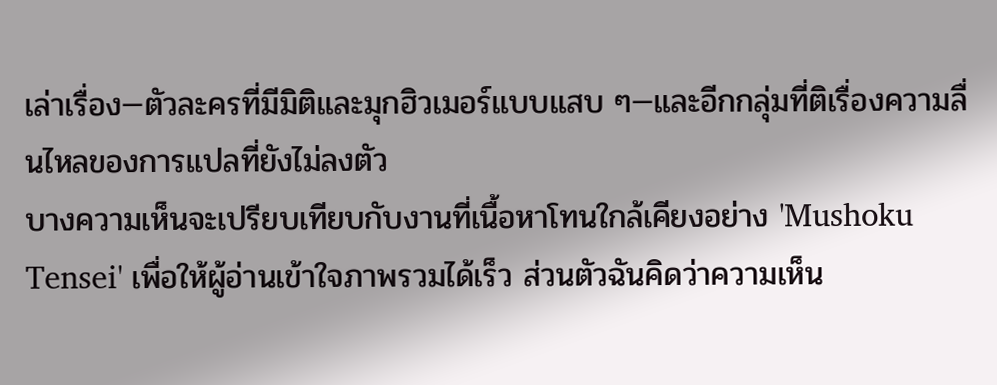เล่าเรื่อง—ตัวละครที่มีมิติและมุกฮิวเมอร์แบบแสบ ๆ—และอีกกลุ่มที่ติเรื่องความลื่นไหลของการแปลที่ยังไม่ลงตัว
บางความเห็นจะเปรียบเทียบกับงานที่เนื้อหาโทนใกล้เคียงอย่าง 'Mushoku Tensei' เพื่อให้ผู้อ่านเข้าใจภาพรวมได้เร็ว ส่วนตัวฉันคิดว่าความเห็น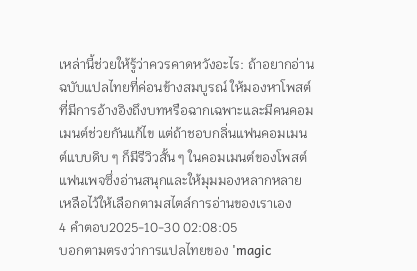เหล่านี้ช่วยให้รู้ว่าควรคาดหวังอะไร: ถ้าอยากอ่านฉบับแปลไทยที่ค่อนข้างสมบูรณ์ ให้มองหาโพสต์ที่มีการอ้างอิงถึงบทหรือฉากเฉพาะและมีคนคอมเมนต์ช่วยกันแก้ไข แต่ถ้าชอบกลิ่นแฟนคอมเมนต์แบบดิบ ๆ ก็มีรีวิวสั้น ๆ ในคอมเมนต์ของโพสต์แฟนเพจซึ่งอ่านสนุกและให้มุมมองหลากหลาย เหลือไว้ให้เลือกตามสไตล์การอ่านของเราเอง
4 คำตอบ2025-10-30 02:08:05
บอกตามตรงว่าการแปลไทยของ 'magic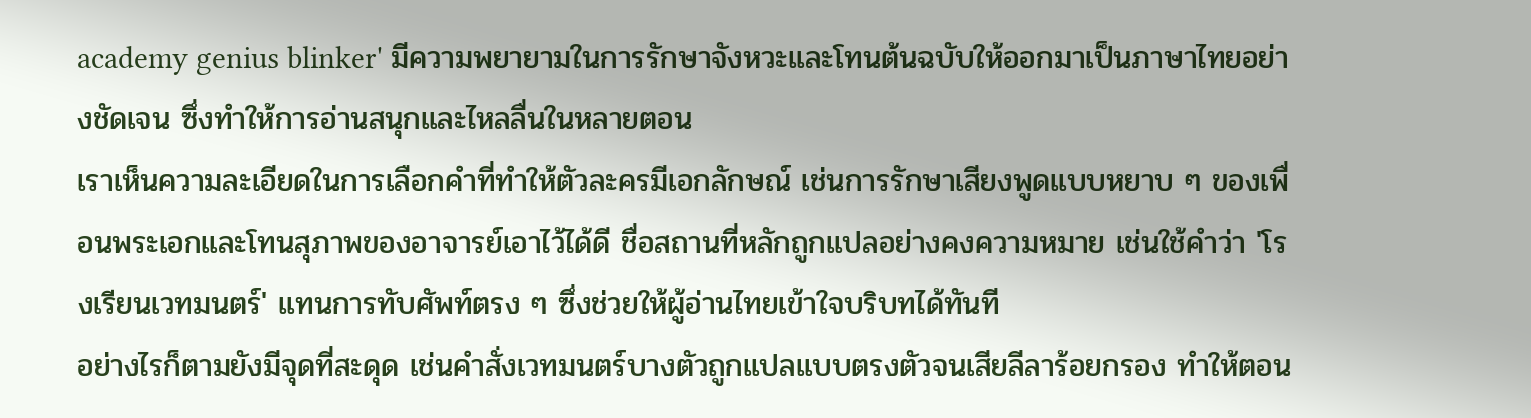academy genius blinker' มีความพยายามในการรักษาจังหวะและโทนต้นฉบับให้ออกมาเป็นภาษาไทยอย่างชัดเจน ซึ่งทำให้การอ่านสนุกและไหลลื่นในหลายตอน
เราเห็นความละเอียดในการเลือกคำที่ทำให้ตัวละครมีเอกลักษณ์ เช่นการรักษาเสียงพูดแบบหยาบ ๆ ของเพื่อนพระเอกและโทนสุภาพของอาจารย์เอาไว้ได้ดี ชื่อสถานที่หลักถูกแปลอย่างคงความหมาย เช่นใช้คำว่า 'โรงเรียนเวทมนตร์' แทนการทับศัพท์ตรง ๆ ซึ่งช่วยให้ผู้อ่านไทยเข้าใจบริบทได้ทันที
อย่างไรก็ตามยังมีจุดที่สะดุด เช่นคำสั่งเวทมนตร์บางตัวถูกแปลแบบตรงตัวจนเสียลีลาร้อยกรอง ทำให้ตอน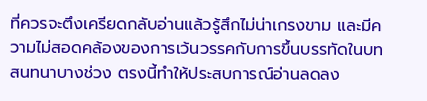ที่ควรจะตึงเครียดกลับอ่านแล้วรู้สึกไม่น่าเกรงขาม และมีความไม่สอดคล้องของการเว้นวรรคกับการขึ้นบรรทัดในบทสนทนาบางช่วง ตรงนี้ทำให้ประสบการณ์อ่านลดลง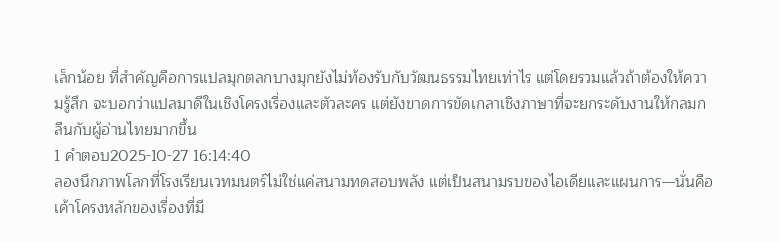เล็กน้อย ที่สำคัญคือการแปลมุกตลกบางมุกยังไม่ท้องรับกับวัฒนธรรมไทยเท่าไร แต่โดยรวมแล้วถ้าต้องให้ความรู้สึก จะบอกว่าแปลมาดีในเชิงโครงเรื่องและตัวละคร แต่ยังขาดการขัดเกลาเชิงภาษาที่จะยกระดับงานให้กลมกลืนกับผู้อ่านไทยมากขึ้น
1 คำตอบ2025-10-27 16:14:40
ลองนึกภาพโลกที่โรงเรียนเวทมนตร์ไม่ใช่แค่สนามทดสอบพลัง แต่เป็นสนามรบของไอเดียและแผนการ—นั่นคือเค้าโครงหลักของเรื่องที่มี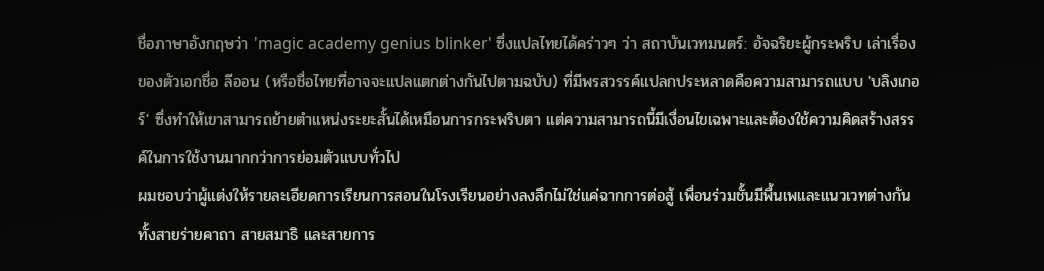ชื่อภาษาอังกฤษว่า 'magic academy genius blinker' ซึ่งแปลไทยได้คร่าวๆ ว่า สถาบันเวทมนตร์: อัจฉริยะผู้กระพริบ เล่าเรื่องของตัวเอกชื่อ ลีออน (หรือชื่อไทยที่อาจจะแปลแตกต่างกันไปตามฉบับ) ที่มีพรสวรรค์แปลกประหลาดคือความสามารถแบบ 'บลิงเกอร์' ซึ่งทำให้เขาสามารถย้ายตำแหน่งระยะสั้นได้เหมือนการกระพริบตา แต่ความสามารถนี้มีเงื่อนไขเฉพาะและต้องใช้ความคิดสร้างสรรค์ในการใช้งานมากกว่าการย่อมตัวแบบทั่วไป
ผมชอบว่าผู้แต่งให้รายละเอียดการเรียนการสอนในโรงเรียนอย่างลงลึกไม่ใช่แค่ฉากการต่อสู้ เพื่อนร่วมชั้นมีพื้นเพและแนวเวทต่างกัน ทั้งสายร่ายคาถา สายสมาธิ และสายการ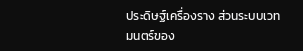ประดิษฐ์เครื่องราง ส่วนระบบเวทมนตร์ของ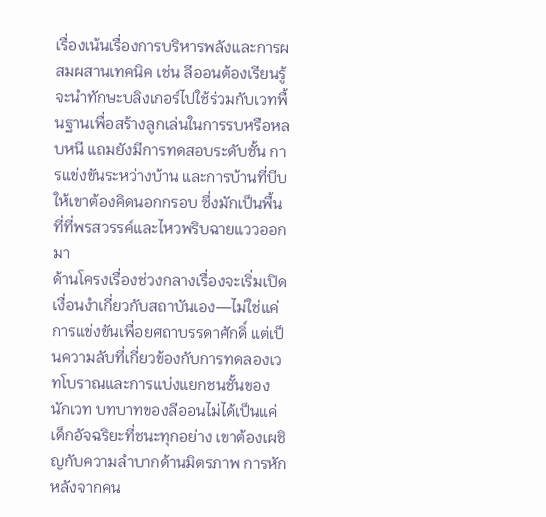เรื่องเน้นเรื่องการบริหารพลังและการผสมผสานเทคนิค เช่น ลีออนต้องเรียนรู้จะนำทักษะบลิงเกอร์ไปใช้ร่วมกับเวทพื้นฐานเพื่อสร้างลูกเล่นในการรบหรือหลบหนี แถมยังมีการทดสอบระดับชั้น การแข่งขันระหว่างบ้าน และการบ้านที่บีบให้เขาต้องคิดนอกกรอบ ซึ่งมักเป็นพื้นที่ที่พรสวรรค์และไหวพริบฉายแววออกมา
ด้านโครงเรื่องช่วงกลางเรื่องจะเริ่มเปิดเงื่อนงำเกี่ยวกับสถาบันเอง—ไม่ใช่แค่การแข่งขันเพื่อยศถาบรรดาศักดิ์ แต่เป็นความลับที่เกี่ยวข้องกับการทดลองเวทโบราณและการแบ่งแยกชนชั้นของนักเวท บทบาทของลีออนไม่ได้เป็นแค่เด็กอัจฉริยะที่ชนะทุกอย่าง เขาต้องเผชิญกับความลำบากด้านมิตรภาพ การหักหลังจากคน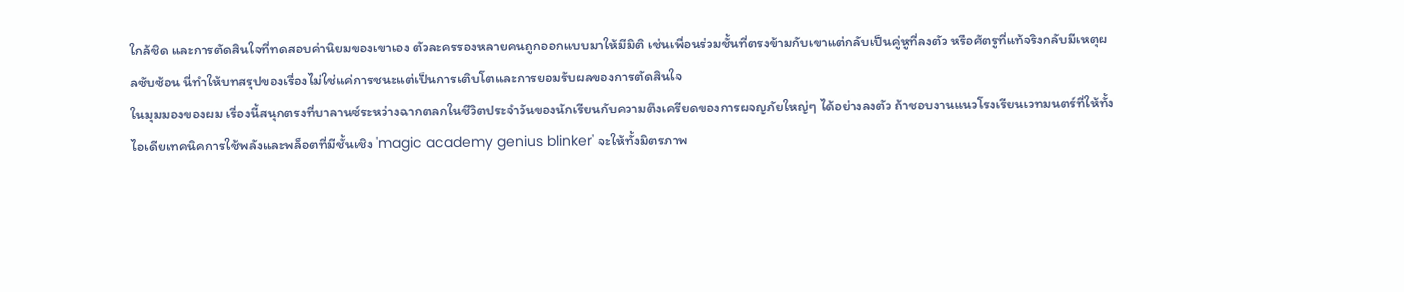ใกล้ชิด และการตัดสินใจที่ทดสอบค่านิยมของเขาเอง ตัวละครรองหลายคนถูกออกแบบมาให้มีมิติ เช่นเพื่อนร่วมชั้นที่ตรงข้ามกับเขาแต่กลับเป็นคู่หูที่ลงตัว หรือศัตรูที่แท้จริงกลับมีเหตุผลซับซ้อน นี่ทำให้บทสรุปของเรื่องไม่ใช่แค่การชนะแต่เป็นการเติบโตและการยอมรับผลของการตัดสินใจ
ในมุมมองของผม เรื่องนี้สนุกตรงที่บาลานซ์ระหว่างฉากตลกในชีวิตประจำวันของนักเรียนกับความตึงเครียดของการผจญภัยใหญ่ๆ ได้อย่างลงตัว ถ้าชอบงานแนวโรงเรียนเวทมนตร์ที่ให้ทั้งไอเดียเทคนิคการใช้พลังและพล็อตที่มีชั้นเชิง 'magic academy genius blinker' จะให้ทั้งมิตรภาพ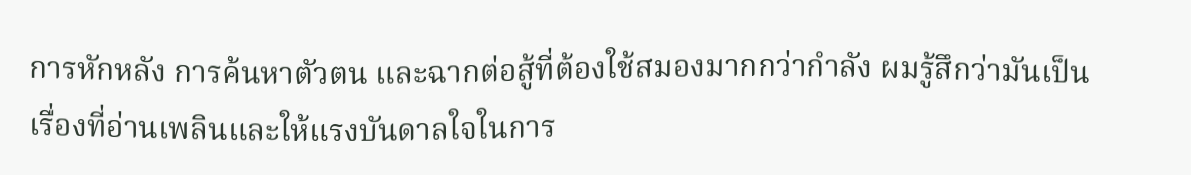การหักหลัง การค้นหาตัวตน และฉากต่อสู้ที่ต้องใช้สมองมากกว่ากำลัง ผมรู้สึกว่ามันเป็นเรื่องที่อ่านเพลินและให้แรงบันดาลใจในการ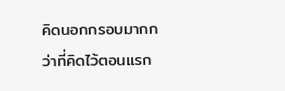คิดนอกกรอบมากกว่าที่คิดไว้ตอนแรก